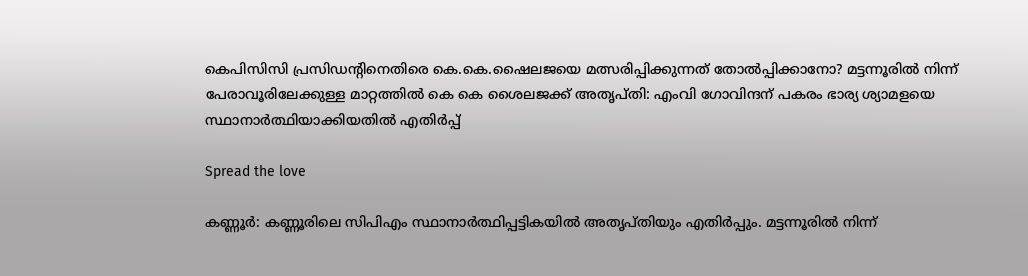കെപിസിസി പ്രസിഡന്റിനെതിരെ കെ.കെ.ഷൈലജയെ മത്സരിപ്പിക്കുന്നത് തോൽപ്പിക്കാനോ? മട്ടന്നൂരില്‍ നിന്ന് പേരാവൂരിലേക്കുള്ള മാറ്റത്തില്‍ കെ കെ ശൈലജക്ക് അതൃപ്തി: എംവി ഗോവിന്ദന് പകരം ഭാര്യ ശ്യാമളയെ സ്ഥാനാര്‍ത്ഥിയാക്കിയതില്‍ എതിര്‍പ്പ്

Spread the love

കണ്ണൂര്‍: കണ്ണൂരിലെ സിപിഎം സ്ഥാനാർത്ഥിപ്പട്ടികയില്‍ അതൃപ്തിയും എതിർപ്പും. മട്ടന്നൂരില്‍ നിന്ന്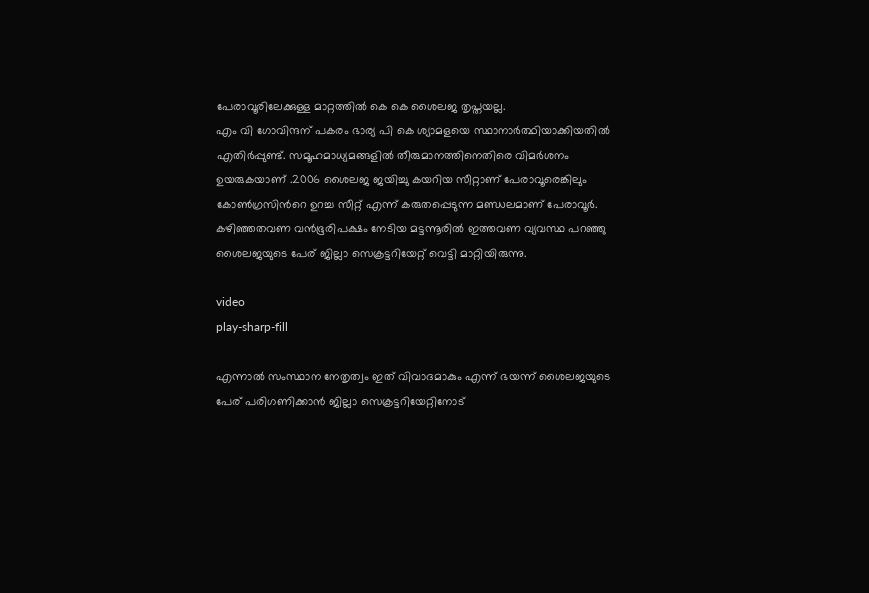പേരാവൂരിലേക്കുള്ള മാറ്റത്തില്‍ കെ കെ ശൈലജ തൃപ്തയല്ല.
എം വി ഗോവിന്ദന് പകരം ഭാര്യ പി കെ ശ്യാമളയെ സ്ഥാനാർത്ഥിയാക്കിയതില്‍ എതിർപ്പുണ്ട്. സമൂഹമാധ്യമങ്ങളില്‍ തീരുമാനത്തിനെതിരെ വിമർശനം ഉയരുകയാണ് .2006 ശൈലജ ജയിച്ചു കയറിയ സീറ്റാണ് പേരാവൂരെങ്കിലും കോണ്‍ഗ്രസിന്‍റെ ഉറച്ച സീറ്റ് എന്ന് കരുതപ്പെടുന്ന മണ്ഡലമാണ് പേരാവൂർ. കഴിഞ്ഞതവണ വൻഭൂരിപക്ഷം നേടിയ മട്ടന്നൂരില്‍ ഇത്തവണ വ്യവസ്ഥ പറഞ്ഞു ശൈലജയുടെ പേര് ജില്ലാ സെക്രട്ടറിയേറ്റ് വെട്ടി മാറ്റിയിരുന്നു.

video
play-sharp-fill

എന്നാല്‍ സംസ്ഥാന നേതൃത്വം ഇത് വിവാദമാകും എന്ന് ഭയന്ന് ശൈലജയുടെ പേര് പരിഗണിക്കാൻ ജില്ലാ സെക്രട്ടറിയേറ്റിനോട്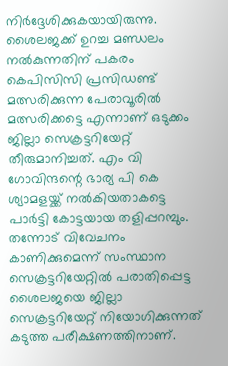നിർദ്ദേശിക്കുകയായിരുന്നു. ശൈലജക്ക് ഉറച്ച മണ്ഡലം നല്‍കുന്നതിന് പകരം കെപിസിസി പ്രസിഡണ്ട് മത്സരിക്കുന്ന പേരാവൂരില്‍ മത്സരിക്കട്ടെ എന്നാണ് ഒടുക്കം ജില്ലാ സെക്രട്ടറിയേറ്റ് തീരുമാനിച്ചത്. എം വി ഗോവിന്ദന്റെ ഭാര്യ പി കെ ശ്യാമളയ്ക്ക് നല്‍കിയതാകട്ടെ പാർട്ടി കോട്ടയായ തളിപ്പറമ്പും. തന്നോട് വിവേചനം കാണിക്കുമെന്ന് സംസ്ഥാന സെക്രട്ടറിയേറ്റില്‍ പരാതിപ്പെട്ട ശൈലജയെ ജില്ലാ സെക്രട്ടറിയേറ്റ് നിയോഗിക്കുന്നത് കടുത്ത പരീക്ഷണത്തിനാണ്.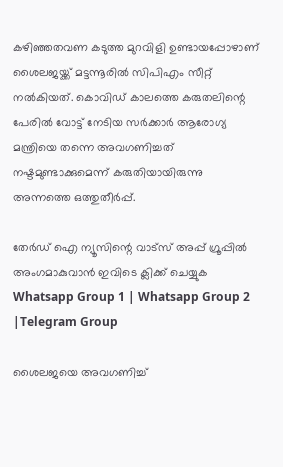കഴിഞ്ഞതവണ കടുത്ത മുറവിളി ഉണ്ടായപ്പോഴാണ് ശൈലജയ്ക്ക് മട്ടന്നൂരില്‍ സിപിഎം സീറ്റ് നല്‍കിയത്. കൊവിഡ് കാലത്തെ കരുതലിന്റെ പേരില്‍ വോട്ട് നേടിയ സർക്കാർ ആരോഗ്യ മന്ത്രിയെ തന്നെ അവഗണിച്ചത് നഷ്ടമുണ്ടാക്കുമെന്ന് കരുതിയായിരുന്നു അന്നത്തെ ഒത്തുതീർപ്പ്.

തേർഡ് ഐ ന്യൂസിന്റെ വാട്സ് അപ്പ് ഗ്രൂപ്പിൽ അംഗമാകുവാൻ ഇവിടെ ക്ലിക്ക് ചെയ്യുക
Whatsapp Group 1 | Whatsapp Group 2 |Telegram Group

ശൈലജയെ അവഗണിച്ച്‌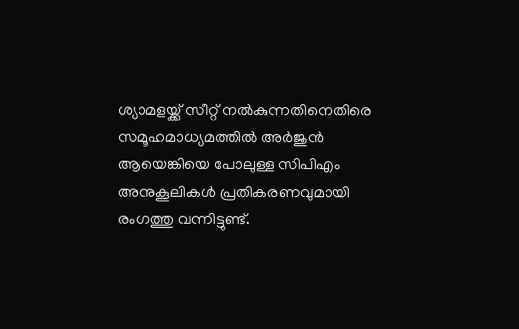ശ്യാമളയ്ക്ക് സീറ്റ് നല്‍കുന്നതിനെതിരെ സമൂഹമാധ്യമത്തില്‍ അർജുൻ ആയെങ്കിയെ പോലുള്ള സിപിഎം അനുകൂലികള്‍ പ്രതികരണവുമായി രംഗത്തു വന്നിട്ടുണ്ട്.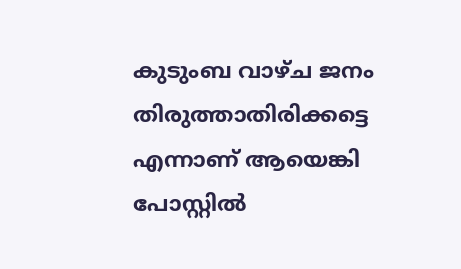കുടുംബ വാഴ്ച ജനം തിരുത്താതിരിക്കട്ടെ എന്നാണ് ആയെങ്കി പോസ്റ്റില്‍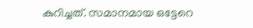കുറിച്ചത്. സമാനമായ ഒട്ടേറെ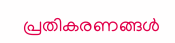പ്രതികരണങ്ങള്‍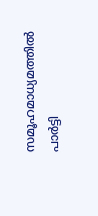സമൂഹമാധ്യമത്തില്‍ പാർട്ടി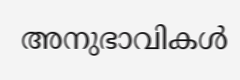അനുഭാവികള്‍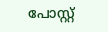പോസ്റ്റ്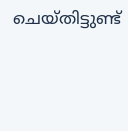ചെയ്തിട്ടുണ്ട്